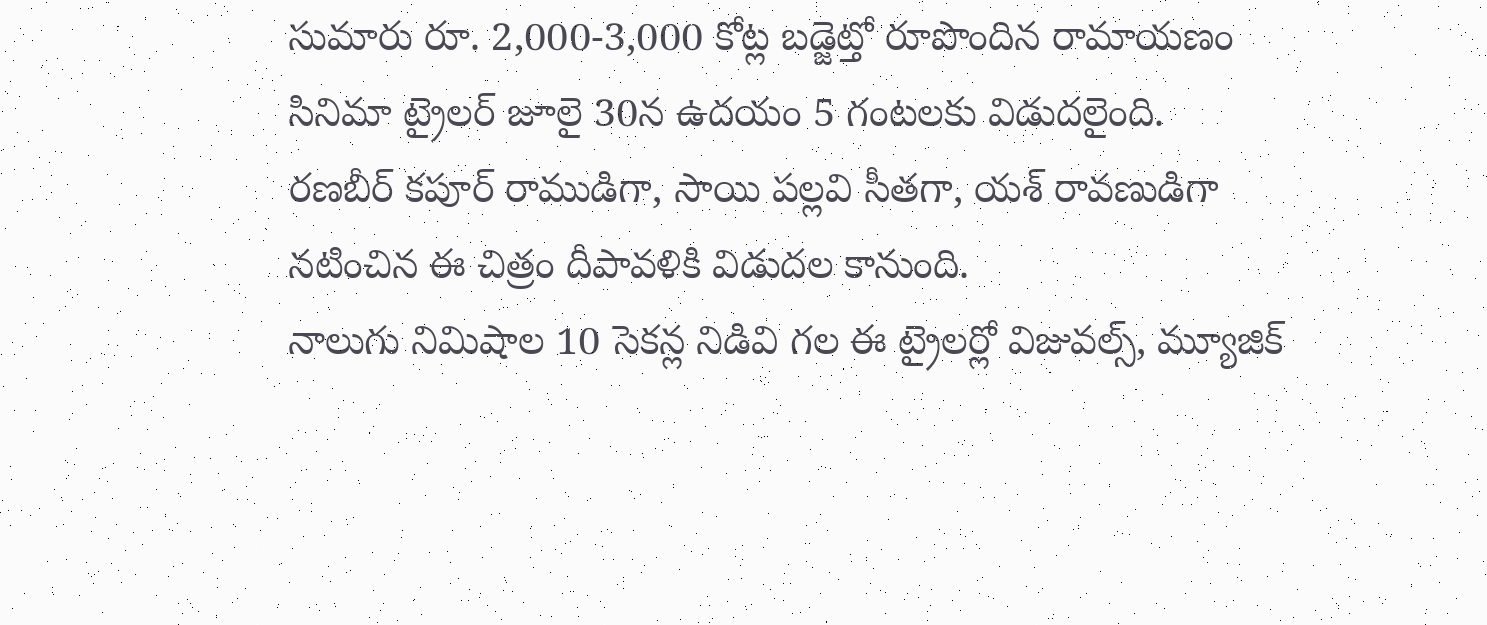సుమారు రూ. 2,000-3,000 కోట్ల బడ్జెట్తో రూపొందిన రామాయణం సినిమా ట్రైలర్ జూలై 30న ఉదయం 5 గంటలకు విడుదలైంది.
రణబీర్ కపూర్ రాముడిగా, సాయి పల్లవి సీతగా, యశ్ రావణుడిగా నటించిన ఈ చిత్రం దీపావళికి విడుదల కానుంది.
నాలుగు నిమిషాల 10 సెకన్ల నిడివి గల ఈ ట్రైలర్లో విజువల్స్, మ్యూజిక్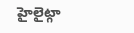హైలైట్గా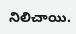నిలిచాయి.